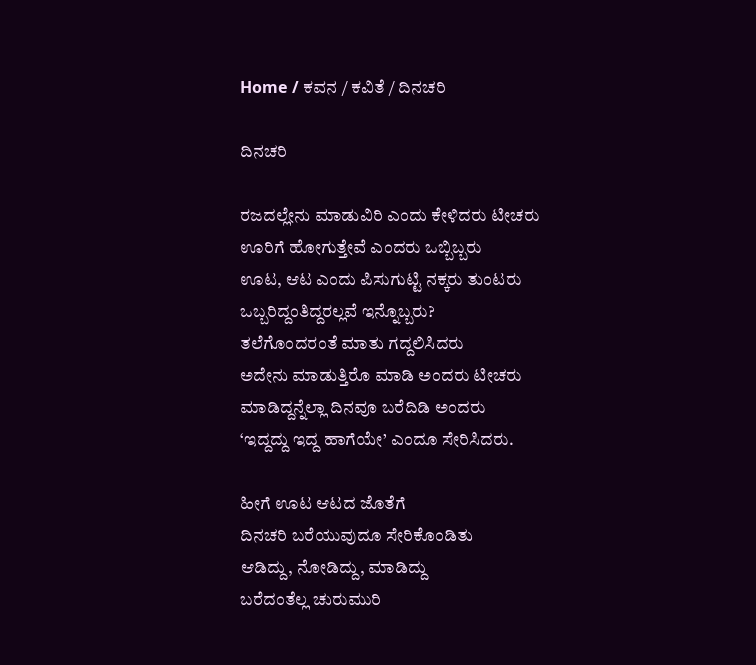Home / ಕವನ / ಕವಿತೆ / ದಿನಚರಿ

ದಿನಚರಿ

ರಜದಲ್ಲೇನು ಮಾಡುವಿರಿ ಎಂದು ಕೇಳಿದರು ಟೀಚರು
ಊರಿಗೆ ಹೋಗುತ್ತೇವೆ ಎಂದರು ಒಬ್ಬಿಬ್ಬರು
ಊಟ, ಆಟ ಎಂದು ಪಿಸುಗುಟ್ಟಿ ನಕ್ಕರು ತುಂಟರು
ಒಬ್ಬರಿದ್ದಂತಿದ್ದರಲ್ಲವೆ ಇನ್ನೊಬ್ಬರು?
ತಲೆಗೊಂದರಂತೆ ಮಾತು ಗದ್ದಲಿಸಿದರು
ಅದೇನು ಮಾಡುತ್ತಿರೊ ಮಾಡಿ ಅಂದರು ಟೀಚರು
ಮಾಡಿದ್ದನ್ನೆಲ್ಲಾ ದಿನವೂ ಬರೆದಿಡಿ ಅಂದರು
‘ಇದ್ದದ್ದು ಇದ್ದ ಹಾಗೆಯೇ’ ಎಂದೂ ಸೇರಿಸಿದರು.

ಹೀಗೆ ಊಟ ಆಟದ ಜೊತೆಗೆ
ದಿನಚರಿ ಬರೆಯುವುದೂ ಸೇರಿಕೊಂಡಿತು
ಆಡಿದ್ದು, ನೋಡಿದ್ದು, ಮಾಡಿದ್ದು
ಬರೆದಂತೆಲ್ಲ ಚುರುಮುರಿ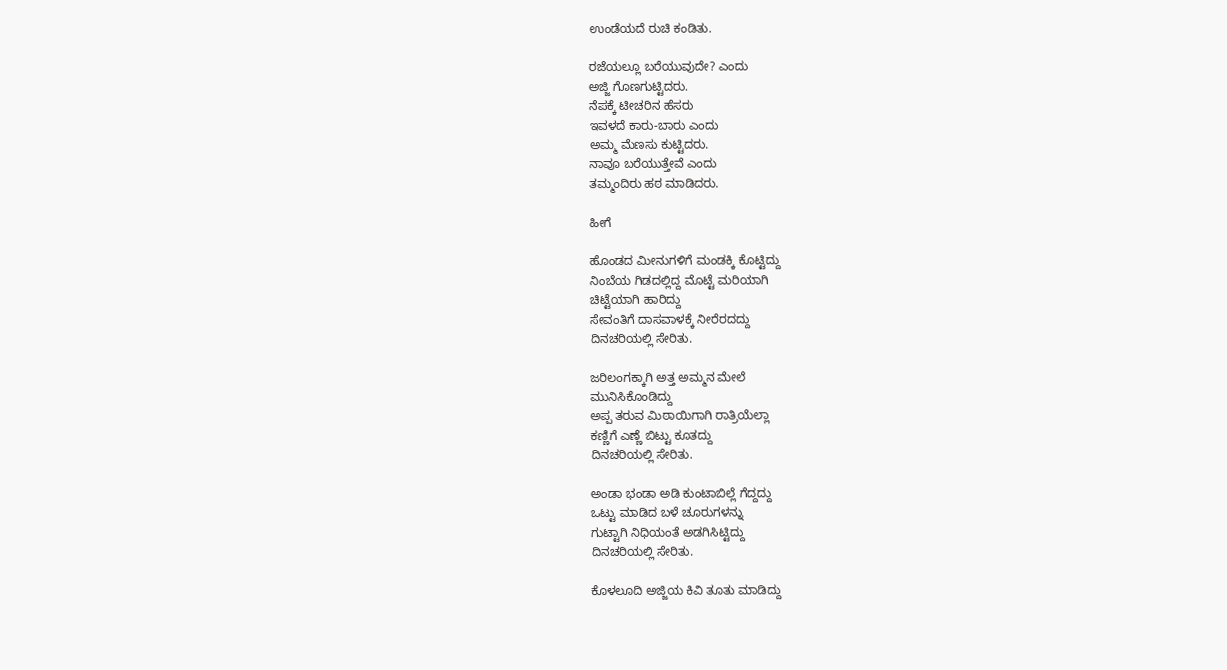ಉಂಡೆಯದೆ ರುಚಿ ಕಂಡಿತು.

ರಜೆಯಲ್ಲೂ ಬರೆಯುವುದೇ? ಎಂದು
ಅಜ್ಜಿ ಗೊಣಗುಟ್ಟಿದರು.
ನೆಪಕ್ಕೆ ಟೀಚರಿನ ಹೆಸರು
ಇವಳದೆ ಕಾರು-ಬಾರು ಎಂದು
ಅಮ್ಮ ಮೆಣಸು ಕುಟ್ಟಿದರು.
ನಾವೂ ಬರೆಯುತ್ತೇವೆ ಎಂದು
ತಮ್ಮಂದಿರು ಹಠ ಮಾಡಿದರು.

ಹೀಗೆ

ಹೊಂಡದ ಮೀನುಗಳಿಗೆ ಮಂಡಕ್ಕಿ ಕೊಟ್ಟಿದ್ದು
ನಿಂಬೆಯ ಗಿಡದಲ್ಲಿದ್ದ ಮೊಟ್ಟೆ ಮರಿಯಾಗಿ
ಚಿಟ್ಟೆಯಾಗಿ ಹಾರಿದ್ದು
ಸೇವಂತಿಗೆ ದಾಸವಾಳಕ್ಕೆ ನೀರೆರದದ್ದು
ದಿನಚರಿಯಲ್ಲಿ ಸೇರಿತು.

ಜರಿಲಂಗಕ್ಕಾಗಿ ಅತ್ತ ಅಮ್ಮನ ಮೇಲೆ
ಮುನಿಸಿಕೊಂಡಿದ್ದು
ಅಪ್ಪ ತರುವ ಮಿಠಾಯಿಗಾಗಿ ರಾತ್ರಿಯೆಲ್ಲಾ
ಕಣ್ಣಿಗೆ ಎಣ್ಣೆ ಬಿಟ್ಟು ಕೂತದ್ದು
ದಿನಚರಿಯಲ್ಲಿ ಸೇರಿತು.

ಅಂಡಾ ಭಂಡಾ ಅಡಿ ಕುಂಟಾಬಿಲ್ಲೆ ಗೆದ್ದದ್ದು
ಒಟ್ಟು ಮಾಡಿದ ಬಳೆ ಚೂರುಗಳನ್ನು
ಗುಟ್ಟಾಗಿ ನಿಧಿಯಂತೆ ಅಡಗಿಸಿಟ್ಟಿದ್ದು
ದಿನಚರಿಯಲ್ಲಿ ಸೇರಿತು.

ಕೊಳಲೂದಿ ಅಜ್ಜಿಯ ಕಿವಿ ತೂತು ಮಾಡಿದ್ದು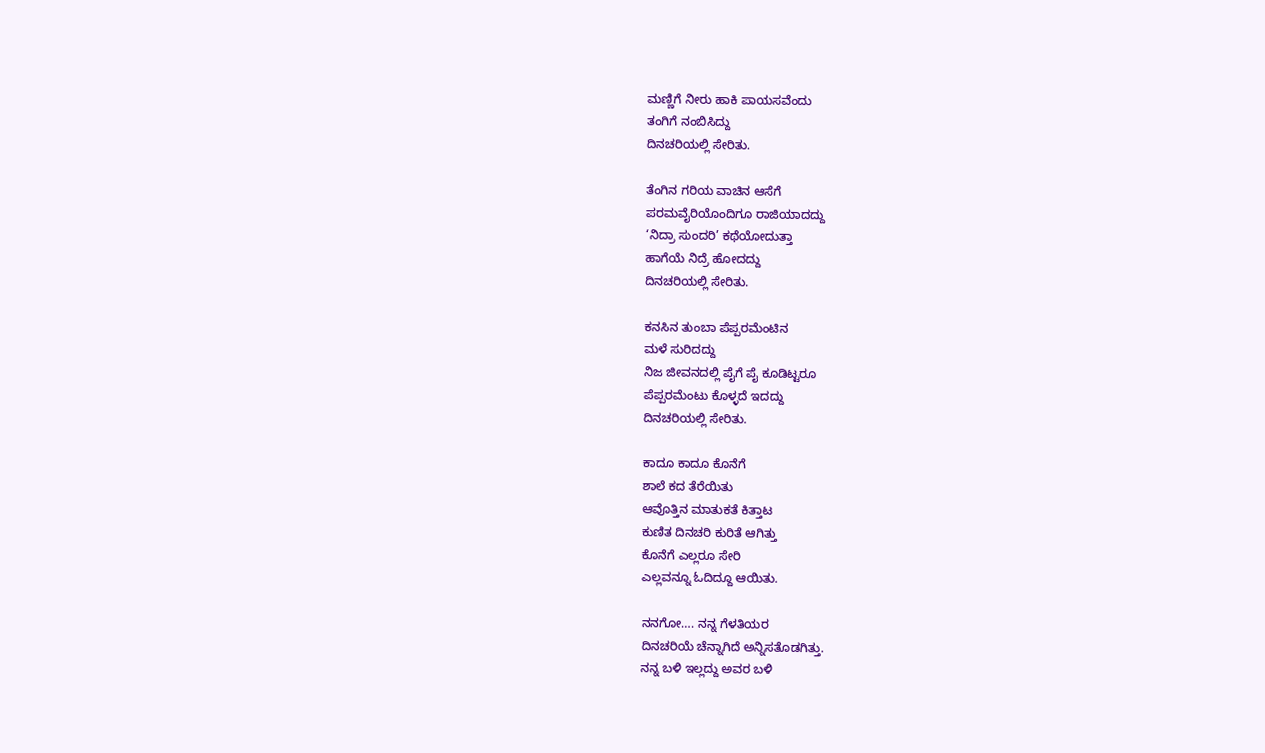ಮಣ್ಣಿಗೆ ನೀರು ಹಾಕಿ ಪಾಯಸವೆಂದು
ತಂಗಿಗೆ ನಂಬಿಸಿದ್ದು
ದಿನಚರಿಯಲ್ಲಿ ಸೇರಿತು.

ತೆಂಗಿನ ಗರಿಯ ವಾಚಿನ ಆಸೆಗೆ
ಪರಮವೈರಿಯೊಂದಿಗೂ ರಾಜಿಯಾದದ್ದು
‘ನಿದ್ರಾ ಸುಂದರಿ’ ಕಥೆಯೋದುತ್ತಾ
ಹಾಗೆಯೆ ನಿದ್ರೆ ಹೋದದ್ದು
ದಿನಚರಿಯಲ್ಲಿ ಸೇರಿತು.

ಕನಸಿನ ತುಂಬಾ ಪೆಪ್ಪರಮೆಂಟಿನ
ಮಳೆ ಸುರಿದದ್ದು
ನಿಜ ಜೀವನದಲ್ಲಿ ಪೈಗೆ ಪೈ ಕೂಡಿಟ್ಟರೂ
ಪೆಪ್ಪರಮೆಂಟು ಕೊಳ್ಳದೆ ಇದದ್ದು
ದಿನಚರಿಯಲ್ಲಿ ಸೇರಿತು.

ಕಾದೂ ಕಾದೂ ಕೊನೆಗೆ
ಶಾಲೆ ಕದ ತೆರೆಯಿತು
ಆವೊತ್ತಿನ ಮಾತುಕತೆ ಕಿತ್ತಾಟ
ಕುಣಿತ ದಿನಚರಿ ಕುರಿತೆ ಆಗಿತ್ತು
ಕೊನೆಗೆ ಎಲ್ಲರೂ ಸೇರಿ
ಎಲ್ಲವನ್ನೂ ಓದಿದ್ದೂ ಆಯಿತು.

ನನಗೋ…. ನನ್ನ ಗೆಳತಿಯರ
ದಿನಚರಿಯೆ ಚೆನ್ನಾಗಿದೆ ಅನ್ನಿಸತೊಡಗಿತ್ತು.
ನನ್ನ ಬಳಿ ಇಲ್ಲದ್ದು ಅವರ ಬಳಿ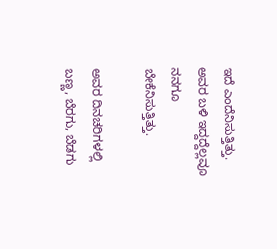ಇದೆ ಎಂದೆನಿಸುತ್ತಿತ್ತು.
ಅವರ ಬಳಿ ಇದ್ದದ್ದೆಲ್ಲವೂ ನನಗೂ
ಬೇಕೆನಿಸುತ್ತಿತ್ತು.

ಅವರ ದಿನಚರಿಗಳಲ್ಲಿ
ಬಣ್ಣ, ಬೆರಗು, ಬೆಡಗು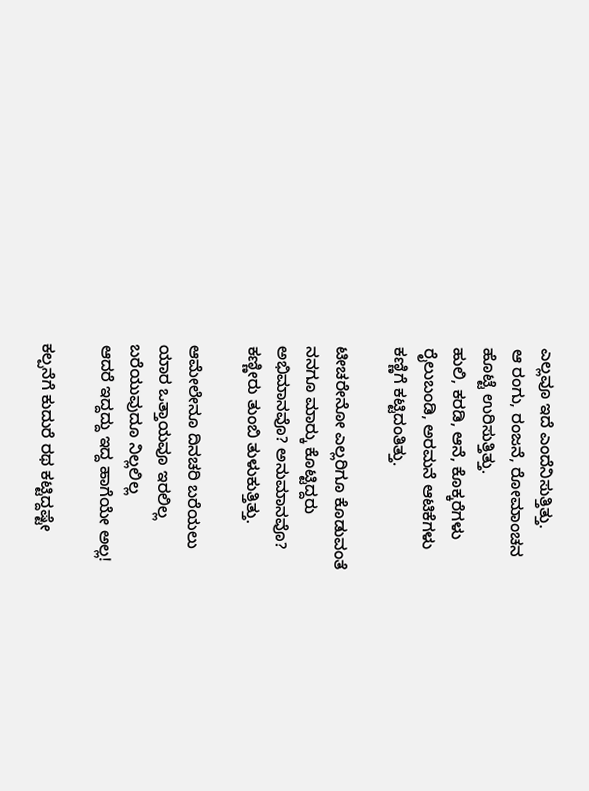ಎಲ್ಲವೂ ಇದೆ ಎಂದೆನಿಸುತ್ತಿತ್ತು.
ಆ ರಂಗು, ರಂಜನೆ, ರೋಮಾಂಚನ
ಹೊಟ್ಟೆ ಉರಿಸುತ್ತಿತ್ತು.
ಹುಲಿ, ಕರಡಿ, ಆನೆ, ಕೊಕ್ಕರೆಗಳು
ರೈಲುಬಂಡಿ, ಅರಮನೆ ಆಟಿಕೆಗಳು
ಕಣ್ಣಿಗೆ ಕಟ್ಟಿದಂತಿತ್ತು.

ಟೀಚರೇನೋ ಎಲ್ಲರಿಗೂ ಕೊಡುವಂತೆ
ನನಗೂ ಮಾರ್‍ಕು ಕೊಟ್ಟಿದ್ದರು
ಅಭಿಮಾನವೊ? ಅನುಮಾನವೊ?
ಕಣ್ಣೀರು ತುಂಬಿ ತುಳುಕುತ್ತಿತ್ತು.

ಆಮೇಲೇನೂ ದಿನಚರಿ ಬರೆಯಲು
ಯಾರ ಒತ್ತಾಯವೂ ಇರಲಿಲ್ಲ
ಬರೆಯುವುದೂ ನಿಲ್ಲಲಿಲ್ಲ
ಆದರೆ ಇದ್ದದ್ದು ಇದ್ದ ಹಾಗೆಯೇ ಅಲ್ಲ!

ಕಲ್ಪನೆಗೆ ಕುದುರೆ ರಥ ಕಟ್ಟಿದ್ದಷ್ಟೇ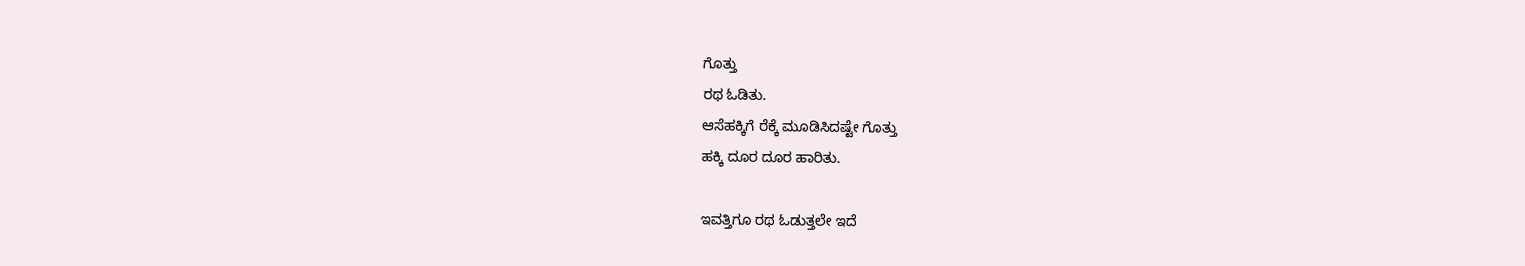ಗೊತ್ತು
ರಥ ಓಡಿತು.
ಆಸೆಹಕ್ಕಿಗೆ ರೆಕ್ಕೆ ಮೂಡಿಸಿದಷ್ಟೇ ಗೊತ್ತು
ಹಕ್ಕಿ ದೂರ ದೂರ ಹಾರಿತು.

ಇವತ್ತಿಗೂ ರಥ ಓಡುತ್ತಲೇ ಇದೆ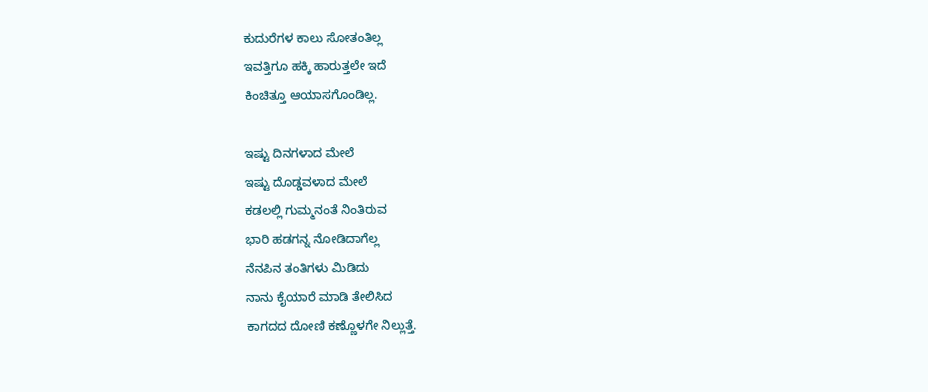ಕುದುರೆಗಳ ಕಾಲು ಸೋತಂತಿಲ್ಲ
ಇವತ್ತಿಗೂ ಹಕ್ಕಿ ಹಾರುತ್ತಲೇ ಇದೆ
ಕಿಂಚಿತ್ತೂ ಆಯಾಸಗೊಂಡಿಲ್ಲ.

ಇಷ್ಟು ದಿನಗಳಾದ ಮೇಲೆ
ಇಷ್ಟು ದೊಡ್ಡವಳಾದ ಮೇಲೆ
ಕಡಲಲ್ಲಿ ಗುಮ್ಮನಂತೆ ನಿಂತಿರುವ
ಭಾರಿ ಹಡಗನ್ನ ನೋಡಿದಾಗೆಲ್ಲ
ನೆನಪಿನ ತಂತಿಗಳು ಮಿಡಿದು
ನಾನು ಕೈಯಾರೆ ಮಾಡಿ ತೇಲಿಸಿದ
ಕಾಗದದ ದೋಣಿ ಕಣ್ಣೊಳಗೇ ನಿಲ್ಲುತ್ತೆ.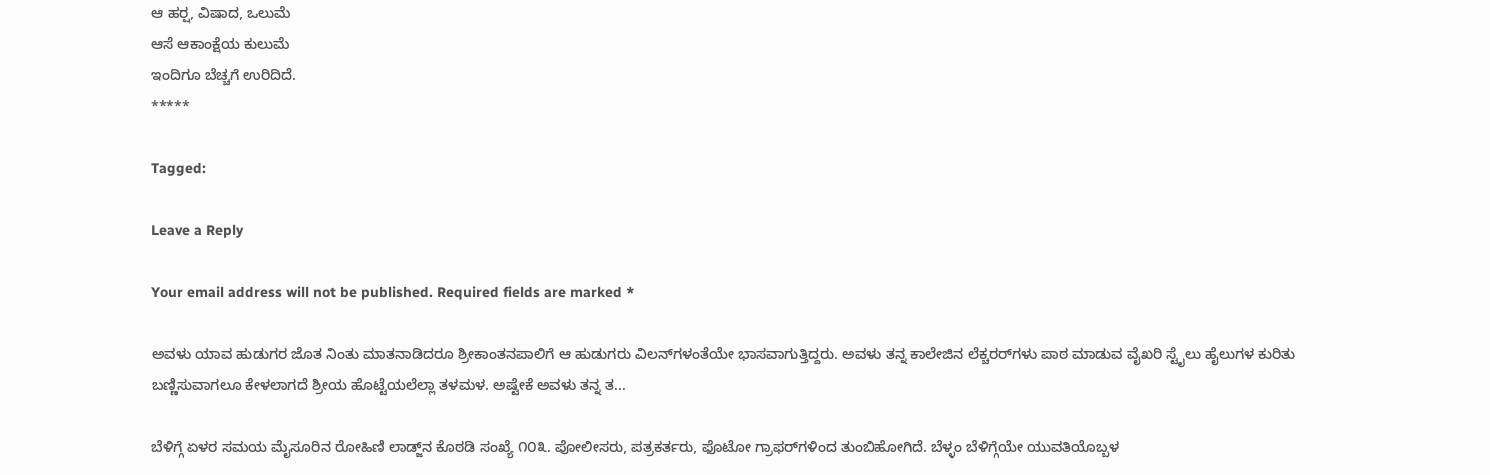ಆ ಹರ್‍ಷ, ವಿಷಾದ, ಒಲುಮೆ
ಆಸೆ ಆಕಾಂಕ್ಷೆಯ ಕುಲುಮೆ
ಇಂದಿಗೂ ಬೆಚ್ಚಗೆ ಉರಿದಿದೆ.
*****

Tagged:

Leave a Reply

Your email address will not be published. Required fields are marked *

ಅವಳು ಯಾವ ಹುಡುಗರ ಜೊತ ನಿಂತು ಮಾತನಾಡಿದರೂ ಶ್ರೀಕಾಂತನಪಾಲಿಗೆ ಆ ಹುಡುಗರು ವಿಲನ್‌ಗಳಂತೆಯೇ ಭಾಸವಾಗುತ್ತಿದ್ದರು. ಅವಳು ತನ್ನ ಕಾಲೇಜಿನ ಲೆಕ್ಚರರ್‌ಗಳು ಪಾಠ ಮಾಡುವ ವೈಖರಿ ಸ್ಟೈಲು ಹೈಲುಗಳ ಕುರಿತು ಬಣ್ಣಿಸುವಾಗಲೂ ಕೇಳಲಾಗದೆ ಶ್ರೀಯ ಹೊಟ್ಟೆಯಲೆಲ್ಲಾ ತಳಮಳ. ಅಷ್ಟೇಕೆ ಅವಳು ತನ್ನ ತ...

ಬೆಳಿಗ್ಗೆ ಏಳರ ಸಮಯ ಮೈಸೂರಿನ ರೋಹಿಣಿ ಲಾಡ್ಜ್‌ನ ಕೊಠಡಿ ಸಂಖ್ಯೆ ೧೦೩. ಪೋಲೀಸರು, ಪತ್ರಕರ್ತರು, ಫೊಟೋ ಗ್ರಾಫರ್‌ಗಳಿಂದ ತುಂಬಿಹೋಗಿದೆ. ಬೆಳ್ಳಂ ಬೆಳಿಗ್ಗೆಯೇ ಯುವತಿಯೊಬ್ಬಳ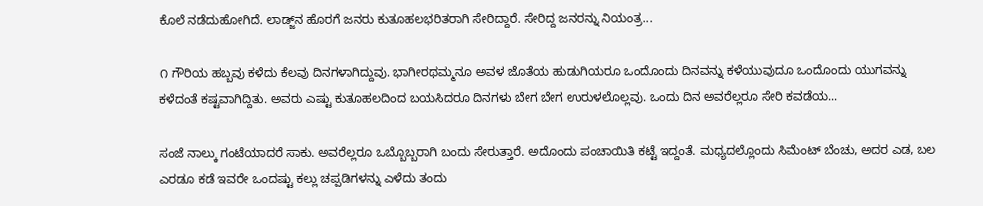ಕೊಲೆ ನಡೆದುಹೋಗಿದೆ. ಲಾಡ್ಜ್‌ನ ಹೊರಗೆ ಜನರು ಕುತೂಹಲಭರಿತರಾಗಿ ಸೇರಿದ್ದಾರೆ. ಸೇರಿದ್ದ ಜನರನ್ನು ನಿಯಂತ್ರ...

೧ ಗೌರಿಯ ಹಬ್ಬವು ಕಳೆದು ಕೆಲವು ದಿನಗಳಾಗಿದ್ದುವು. ಭಾಗೀರಥಮ್ಮನೂ ಅವಳ ಜೊತೆಯ ಹುಡುಗಿಯರೂ ಒಂದೊಂದು ದಿನವನ್ನು ಕಳೆಯುವುದೂ ಒಂದೊಂದು ಯುಗವನ್ನು ಕಳೆದಂತೆ ಕಷ್ಟವಾಗಿದ್ದಿತು. ಅವರು ಎಷ್ಟು ಕುತೂಹಲದಿಂದ ಬಯಸಿದರೂ ದಿನಗಳು ಬೇಗ ಬೇಗ ಉರುಳಲೊಲ್ಲವು. ಒಂದು ದಿನ ಅವರೆಲ್ಲರೂ ಸೇರಿ ಕವಡೆಯ...

ಸಂಜೆ ನಾಲ್ಕು ಗಂಟೆಯಾದರೆ ಸಾಕು. ಅವರೆಲ್ಲರೂ ಒಬ್ಬೊಬ್ಬರಾಗಿ ಬಂದು ಸೇರುತ್ತಾರೆ. ಅದೊಂದು ಪಂಚಾಯಿತಿ ಕಟ್ಟೆ ಇದ್ದಂತೆ. ಮಧ್ಯದಲ್ಲೊಂದು ಸಿಮೆಂಟ್ ಬೆಂಚು, ಅದರ ಎಡ, ಬಲ ಎರಡೂ ಕಡೆ ಇವರೇ ಒಂದಷ್ಟು ಕಲ್ಲು ಚಪ್ಪಡಿಗಳನ್ನು ಎಳೆದು ತಂದು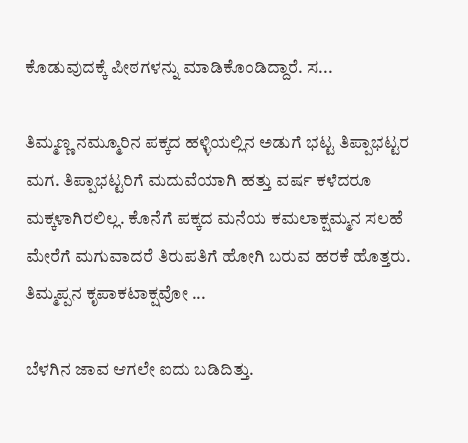ಕೊಡುವುದಕ್ಕೆ ಪೀಠಗಳನ್ನು ಮಾಡಿಕೊಂಡಿದ್ದಾರೆ. ಸ...

ತಿಮ್ಮಣ್ಣ ನಮ್ಮೂರಿನ ಪಕ್ಕದ ಹಳ್ಳಿಯಲ್ಲಿನ ಅಡುಗೆ ಭಟ್ಟ ತಿಪ್ಪಾಭಟ್ಟರ ಮಗ. ತಿಪ್ಪಾಭಟ್ಟರಿಗೆ ಮದುವೆಯಾಗಿ ಹತ್ತು ವರ್ಷ ಕಳೆದರೂ ಮಕ್ಕಳಾಗಿರಲಿಲ್ಲ. ಕೊನೆಗೆ ಪಕ್ಕದ ಮನೆಯ ಕಮಲಾಕ್ಷಮ್ಮನ ಸಲಹೆ ಮೇರೆಗೆ ಮಗುವಾದರೆ ತಿರುಪತಿಗೆ ಹೋಗಿ ಬರುವ ಹರಕೆ ಹೊತ್ತರು. ತಿಮ್ಮಪ್ಪನ ಕೃಪಾಕಟಾಕ್ಷವೋ ...

ಬೆಳಗಿನ ಜಾವ ಆಗಲೇ ಐದು ಬಡಿದಿತ್ತು.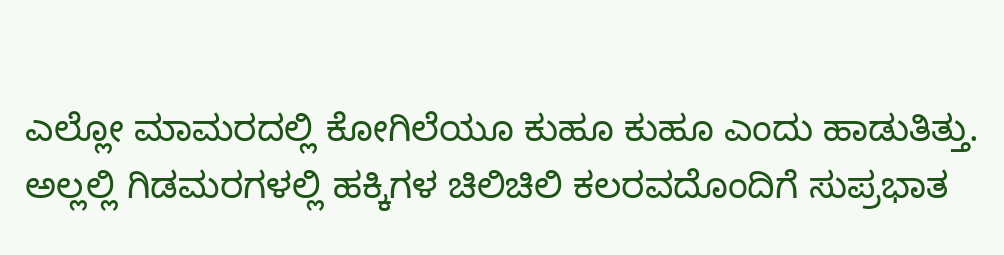ಎಲ್ಲೋ ಮಾಮರದಲ್ಲಿ ಕೋಗಿಲೆಯೂ ಕುಹೂ ಕುಹೂ ಎಂದು ಹಾಡುತಿತ್ತು. ಅಲ್ಲಲ್ಲಿ ಗಿಡಮರಗಳಲ್ಲಿ ಹಕ್ಕಿಗಳ ಚಿಲಿಚಿಲಿ ಕಲರವದೊಂದಿಗೆ ಸುಪ್ರಭಾತ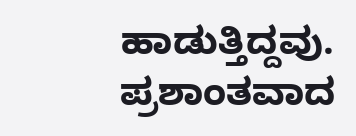ಹಾಡುತ್ತಿದ್ದವು. ಪ್ರಶಾಂತವಾದ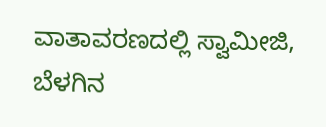ವಾತಾವರಣದಲ್ಲಿ ಸ್ವಾಮೀಜಿ, ಬೆಳಗಿನ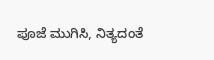ಪೂಜೆ ಮುಗಿಸಿ, ನಿತ್ಯದಂತೆ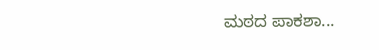ಮಠದ ಪಾಕಶಾ...